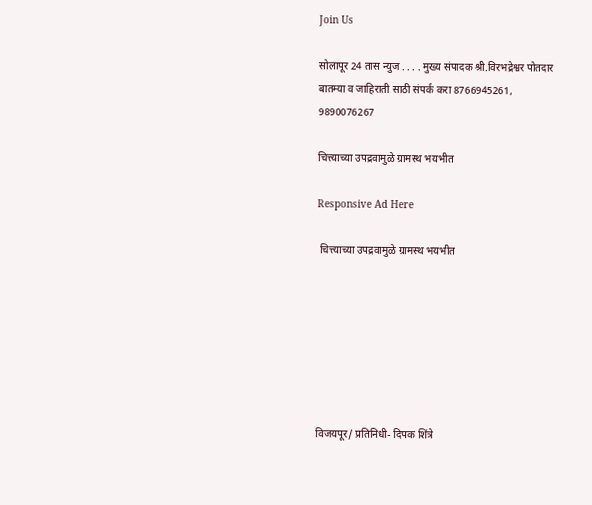Join Us

सोलापूर 24 तास न्युज . . . . मुख्य संपादक श्री.विरभद्रेश्वर पोतदार बातम्या व जाहिराती साठी संपर्क करा 8766945261, 9890076267

चित्त्याच्या उपद्रवामुळे ग्रामस्थ भयभीत

Responsive Ad Here

 चित्त्याच्या उपद्रवामुळे ग्रामस्थ भयभीत







विजयपूर/ प्रतिनिधी- दिपक शिंत्रे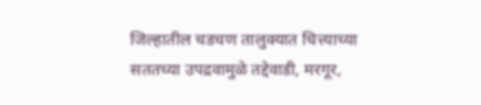जिल्हातील चडचण तालुक्यात चित्त्याच्या सततच्या उपद्रवामुळे तद्देवाडी, मरगूर,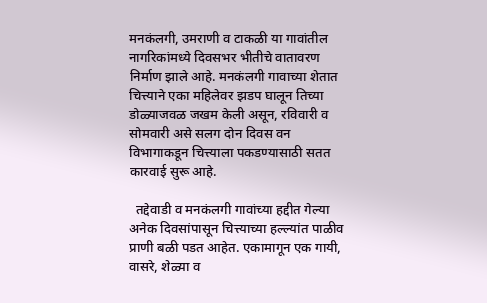मनकंलगी, उमराणी व टाकळी या गावांतील नागरिकांमध्ये दिवसभर भीतीचे वातावरण निर्माण झाले आहे. मनकंलगी गावाच्या शेतात चित्त्याने एका महिलेवर झडप घालून तिच्या डोळ्याजवळ जखम केली असून, रविवारी व सोमवारी असे सलग दोन दिवस वन विभागाकडून चित्त्याला पकडण्यासाठी सतत कारवाई सुरू आहे.

  तद्देवाडी व मनकंलगी गावांच्या हद्दीत गेल्या अनेक दिवसांपासून चित्त्याच्या हल्ल्यांत पाळीव प्राणी बळी पडत आहेत. एकामागून एक गायी, वासरे, शेळ्या व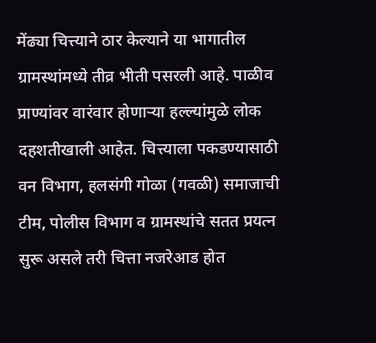मेंढ्या चित्त्याने ठार केल्याने या भागातील ग्रामस्थांमध्ये तीव्र भीती पसरली आहे. पाळीव प्राण्यांवर वारंवार होणाऱ्या हल्ल्यांमुळे लोक दहशतीखाली आहेत. चित्त्याला पकडण्यासाठी वन विभाग, हलसंगी गोळा (गवळी) समाजाची टीम, पोलीस विभाग व ग्रामस्थांचे सतत प्रयत्न सुरू असले तरी चित्ता नजरेआड होत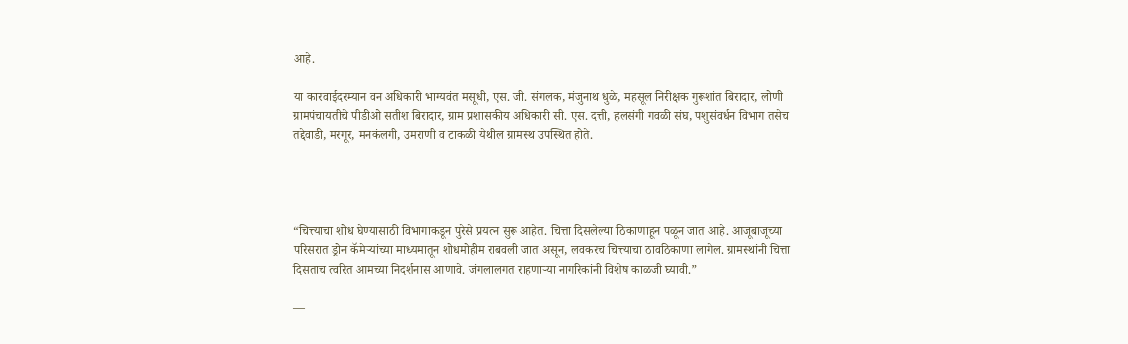आहे.

या कारवाईदरम्यान वन अधिकारी भाग्यवंत मसूधी, एस. जी. संगलक, मंजुनाथ धुळे, महसूल निरीक्षक गुरूशांत बिरादार, लोणी ग्रामपंचायतीचे पीडीओ सतीश बिरादार, ग्राम प्रशासकीय अधिकारी सी. एस. दत्ती, हलसंगी गवळी संघ, पशुसंवर्धन विभाग तसेच तद्देवाडी, मरगूर, मनकंलगी, उमराणी व टाकळी येथील ग्रामस्थ उपस्थित होते.




“चित्त्याचा शोध घेण्यासाठी विभागाकडून पुरेसे प्रयत्न सुरू आहेत. चित्ता दिसलेल्या ठिकाणाहून पळून जात आहे. आजूबाजूच्या परिसरात ड्रोन कॅमेऱ्यांच्या माध्यमातून शोधमोहीम राबवली जात असून, लवकरच चित्त्याचा ठावठिकाणा लागेल. ग्रामस्थांनी चित्ता दिसताच त्वरित आमच्या निदर्शनास आणावे. जंगलालगत राहणाऱ्या नागरिकांनी विशेष काळजी घ्यावी.”

—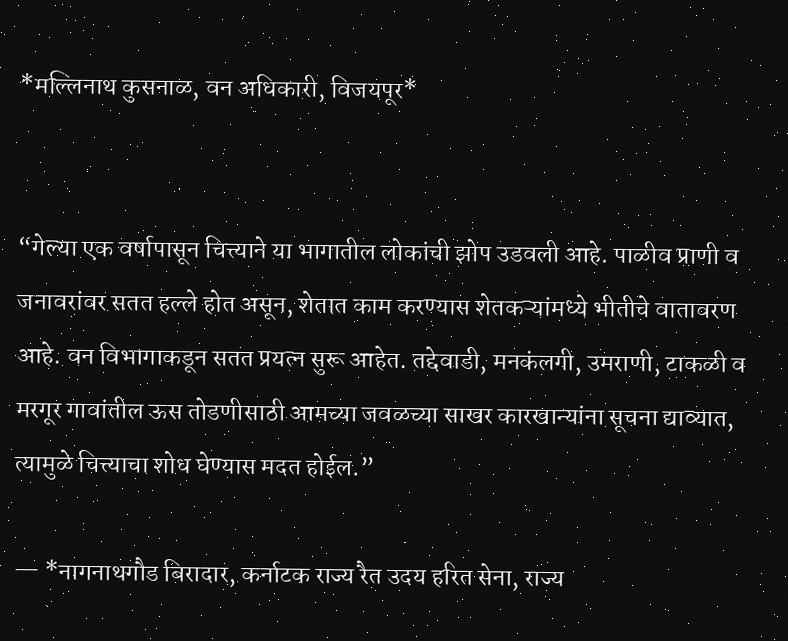*मल्लिनाथ कुसनाळ, वन अधिकारी, विजयपूर*


“गेल्या एक वर्षापासून चित्त्याने या भागातील लोकांची झोप उडवली आहे. पाळीव प्राणी व जनावरांवर सतत हल्ले होत असून, शेतात काम करण्यास शेतकऱ्यांमध्ये भीतीचे वातावरण आहे. वन विभागाकडून सतत प्रयत्न सुरू आहेत. तद्देवाडी, मनकंलगी, उमराणी, टाकळी व मरगूर गावांतील ऊस तोडणीसाठी आमच्या जवळच्या साखर कारखान्यांना सूचना द्याव्यात, त्यामुळे चित्त्याचा शोध घेण्यास मदत होईल.”

— *नागनाथगौड बिरादार, कर्नाटक राज्य रैत उदय हरित सेना, राज्य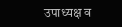उपाध्यक्ष व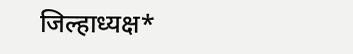जिल्हाध्यक्ष*